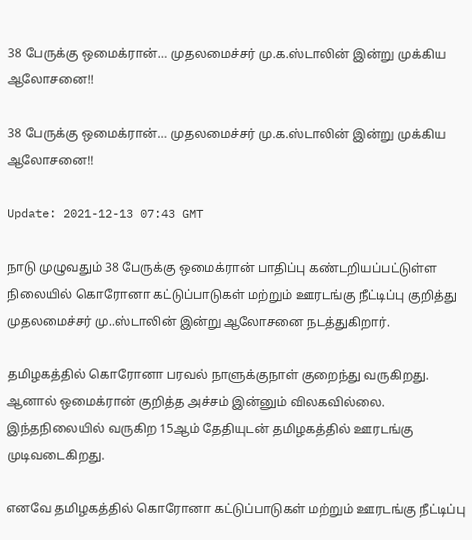38 பேருக்கு ஒமைக்ரான்… முதலமைச்சர் மு.க.ஸ்டாலின் இன்று முக்கிய ஆலோசனை!!

38 பேருக்கு ஒமைக்ரான்… முதலமைச்சர் மு.க.ஸ்டாலின் இன்று முக்கிய ஆலோசனை!!

Update: 2021-12-13 07:43 GMT

நாடு முழுவதும் 38 பேருக்கு ஒமைக்ரான் பாதிப்பு கண்டறியப்பட்டுள்ள நிலையில் கொரோனா கட்டுப்பாடுகள் மற்றும் ஊரடங்கு நீட்டிப்பு குறித்து முதலமைச்சர் மு..ஸ்டாலின் இன்று ஆலோசனை நடத்துகிறார்.

தமிழகத்தில் கொரோனா பரவல் நாளுக்குநாள் குறைந்து வருகிறது. ஆனால் ஒமைக்ரான் குறித்த அச்சம் இன்னும் விலகவில்லை. இந்தநிலையில் வருகிற 15ஆம் தேதியுடன் தமிழகத்தில் ஊரடங்கு முடிவடைகிறது.

எனவே தமிழகத்தில் கொரோனா கட்டுப்பாடுகள் மற்றும் ஊரடங்கு நீட்டிப்பு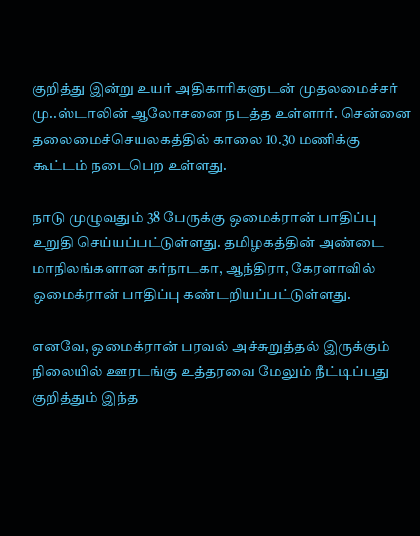குறித்து இன்று உயர் அதிகாரிகளுடன் முதலமைச்சர் மு..ஸ்டாலின் ஆலோசனை நடத்த உள்ளார். சென்னை தலைமைச்செயலகத்தில் காலை 10.30 மணிக்கு கூட்டம் நடைபெற உள்ளது.

நாடு முழுவதும் 38 பேருக்கு ஒமைக்ரான் பாதிப்பு உறுதி செய்யப்பட்டுள்ளது. தமிழகத்தின் அண்டை மாநிலங்களான கர்நாடகா, ஆந்திரா, கேரளாவில் ஒமைக்ரான் பாதிப்பு கண்டறியப்பட்டுள்ளது.

எனவே, ஒமைக்ரான் பரவல் அச்சுறுத்தல் இருக்கும் நிலையில் ஊரடங்கு உத்தரவை மேலும் நீட்டிப்பது குறித்தும் இந்த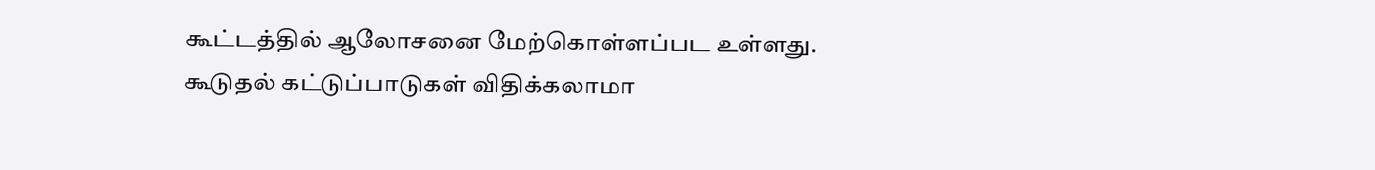கூட்டத்தில் ஆலோசனை மேற்கொள்ளப்பட உள்ளது. கூடுதல் கட்டுப்பாடுகள் விதிக்கலாமா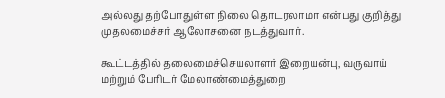அல்லது தற்போதுள்ள நிலை தொடரலாமா என்பது குறித்து முதலமைச்சர் ஆலோசனை நடத்துவார்.

கூட்டத்தில் தலைமைச்செயலாளர் இறையன்பு, வருவாய் மற்றும் பேரிடர் மேலாண்மைத்துறை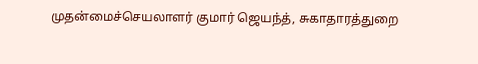முதன்மைச்செயலாளர் குமார் ஜெயந்த், சுகாதாரத்துறை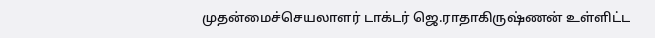முதன்மைச்செயலாளர் டாக்டர் ஜெ.ராதாகிருஷ்ணன் உள்ளிட்ட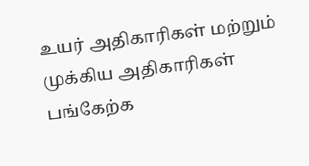உயர் அதிகாரிகள் மற்றும் முக்கிய அதிகாரிகள் பங்கேற்க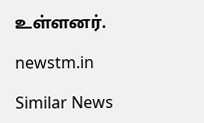உள்ளனர்.

newstm.in

Similar News